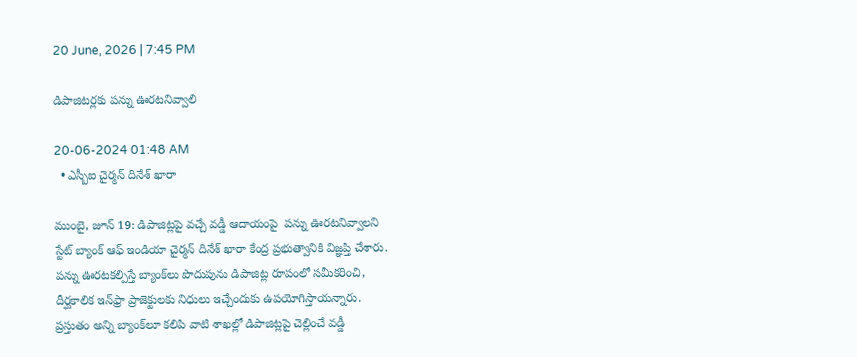20 June, 2026 | 7:45 PM

డిపాజిటర్లకు పన్ను ఊరటనివ్వాలి

20-06-2024 01:48 AM
  • ఎస్బీఐ చైర్మన్ దినేశ్ ఖారా

ముంబై, జూన్ 19: డిపాజిట్లపై వచ్చే వడ్డీ ఆదాయంపై  పన్ను ఊరటనివ్వాలని స్టేట్ బ్యాంక్ ఆఫ్ ఇండియా చైర్మన్ దినేశ్ ఖారా కేంద్ర ప్రభుత్వానికి విజ్ఞప్తి చేశారు. పన్ను ఊరటకల్పిస్తే బ్యాంక్‌లు పొదుపును డిపాజిట్ల రూపంలో సమీకరించి, దీర్ఘకాలిక ఇన్‌ఫ్రా ప్రాజెక్టులకు నిధులు ఇచ్చేందుకు ఉపయోగిస్తాయన్నారు. ప్రస్తుతం అన్ని బ్యాంక్‌లూ కలిపి వాటి శాఖల్లో డిపాజిట్లపై చెల్లించే వడ్డీ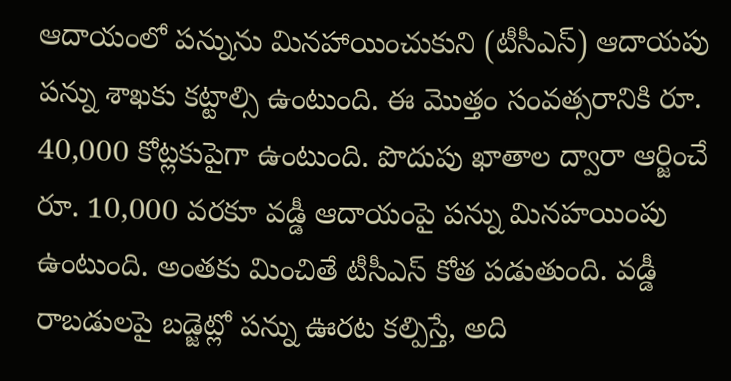ఆదాయంలో పన్నును మినహాయించుకుని (టీసీఎస్) ఆదాయపు పన్ను శాఖకు కట్టాల్సి ఉంటుంది. ఈ మొత్తం సంవత్సరానికి రూ. 40,000 కోట్లకుపైగా ఉంటుంది. పొదుపు ఖాతాల ద్వారా ఆర్జించే రూ. 10,000 వరకూ వడ్డీ ఆదాయంపై పన్ను మినహయింపు ఉంటుంది. అంతకు మించితే టీసీఎస్ కోత పడుతుంది. వడ్డీ రాబడులపై బడ్జెట్లో పన్ను ఊరట కల్పిస్తే, అది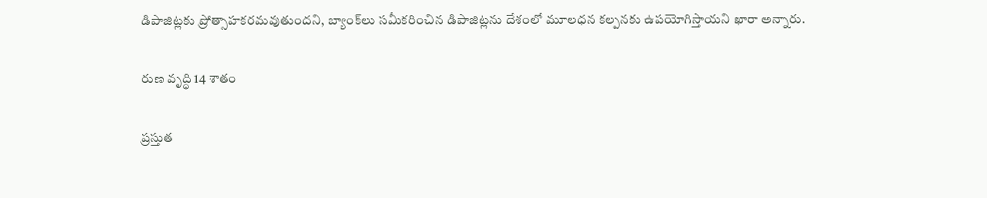డిపాజిట్లకు ప్రోత్సాహకరమవుతుందని, బ్యాంక్‌లు సమీకరించిన డిపాజిట్లను దేశంలో మూలధన కల్పనకు ఉపయోగిస్తాయని ఖారా అన్నారు.

రుణ వృద్ధి 14 శాతం

ప్రస్తుత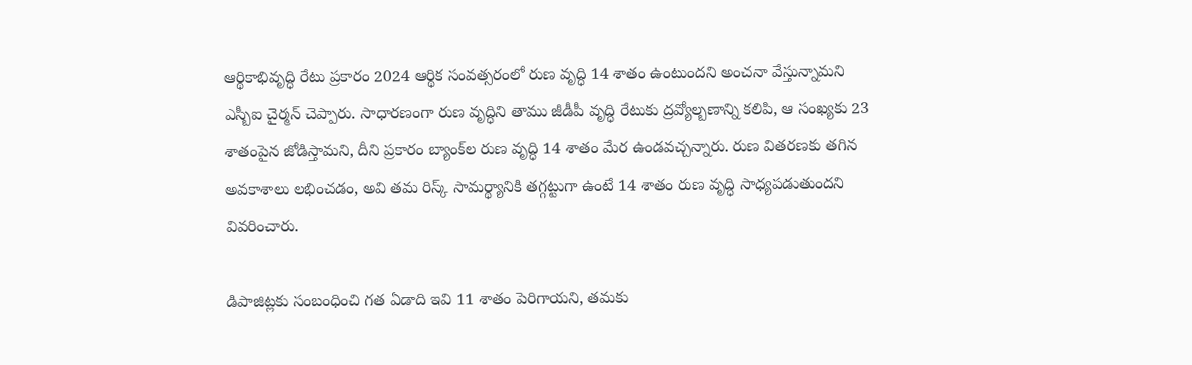ఆర్థికాభివృద్ధి రేటు ప్రకారం 2024 ఆర్థిక సంవత్సరంలో రుణ వృద్ధి 14 శాతం ఉంటుందని అంచనా వేస్తున్నామని ఎస్బీఐ చైర్మన్ చెప్పారు. సాధారణంగా రుణ వృద్ధిని తాము జీడీపీ వృద్ధి రేటుకు ద్రవ్యోల్బణాన్ని కలిపి, ఆ సంఖ్యకు 23 శాతంపైన జోడిస్తామని, దీని ప్రకారం బ్యాంక్‌ల రుణ వృద్ధి 14 శాతం మేర ఉండవచ్చన్నారు. రుణ వితరణకు తగిన అవకాశాలు లభించడం, అవి తమ రిస్క్ సామర్థ్యానికి తగ్గట్టుగా ఉంటే 14 శాతం రుణ వృద్ధి సాధ్యపడుతుందని వివరించారు.

డిపాజిట్లకు సంబంధించి గత ఏడాది ఇవి 11 శాతం పెరిగాయని, తమకు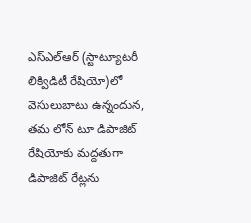ఎస్‌ఎల్‌ఆర్ (స్టాట్యూటరీ లిక్విడిటీ రేషియో)లో వెసులుబాటు ఉన్నందున, తమ లోన్ టూ డిపాజిట్ రేషియోకు మద్దతుగా డిపాజిట్ రేట్లను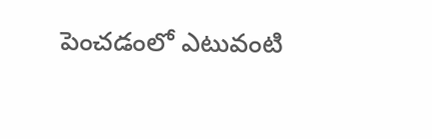పెంచడంలో ఎటువంటి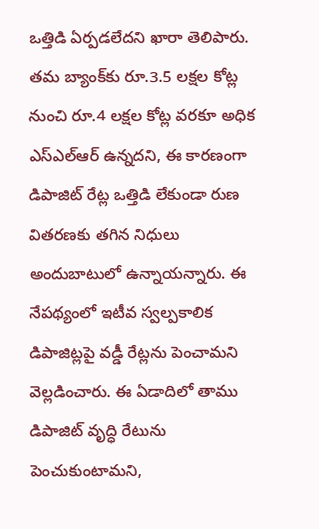ఒత్తిడి ఏర్పడలేదని ఖారా తెలిపారు. తమ బ్యాంక్‌కు రూ.3.5 లక్షల కోట్ల నుంచి రూ.4 లక్షల కోట్ల వరకూ అధిక ఎస్‌ఎల్‌ఆర్ ఉన్నదని, ఈ కారణంగా డిపాజిట్ రేట్ల ఒత్తిడి లేకుండా రుణ వితరణకు తగిన నిధులు అందుబాటులో ఉన్నాయన్నారు. ఈ నేపథ్యంలో ఇటీవ స్వల్పకాలిక డిపాజిట్లపై వడ్డీ రేట్లను పెంచామని వెల్లడించారు. ఈ ఏడాదిలో తాము డిపాజిట్ వృద్ధి రేటును పెంచుకుంటామని,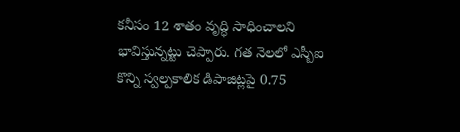కనీసం 12 శాతం వృద్ధి సాధించాలని భావిస్తున్నట్టు చెప్పారు. గత నెలలో ఎస్బీఐ కొన్ని స్వల్పకాలిక డిపాజిట్లపై 0.75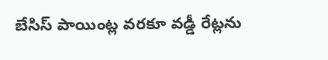బేసిస్ పాయింట్ల వరకూ వడ్డీ రేట్లను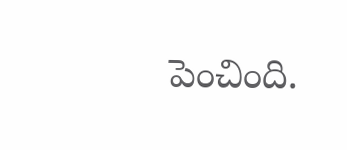పెంచింది.